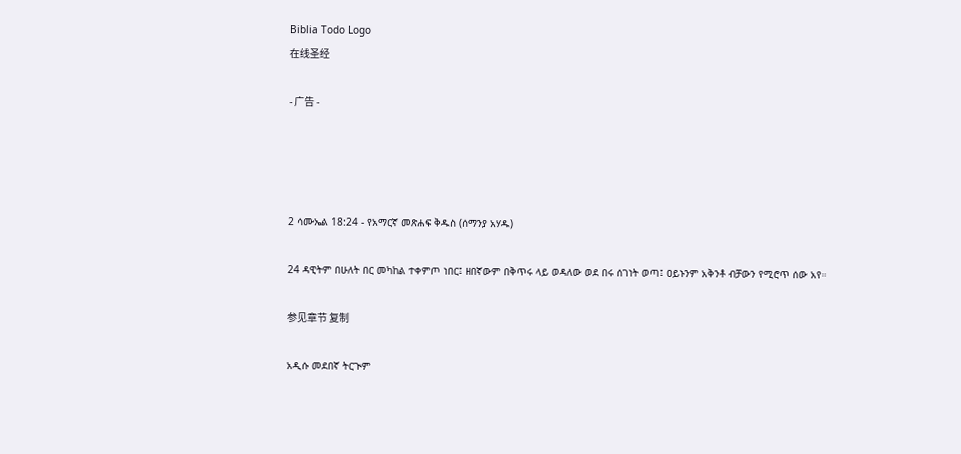Biblia Todo Logo
在线圣经

- 广告 -




2 ሳሙኤል 18:24 - የአማርኛ መጽሐፍ ቅዱስ (ሰማንያ አሃዱ)

24 ዳዊትም በሁለት በር መካከል ተቀምጦ ነበር፤ ዘበኛውም በቅጥሩ ላይ ወዳለው ወደ በሩ ሰገነት ወጣ፤ ዐይኑንም አቅንቶ ብቻውን የሚሮጥ ሰው አየ።

参见章节 复制

አዲሱ መደበኛ ትርጒም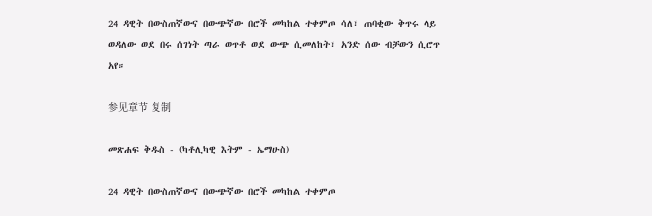24 ዳዊት በውስጠኛውና በውጭኛው በሮች መካከል ተቀምጦ ሳለ፣ ጠባቂው ቅጥሩ ላይ ወዳለው ወደ በሩ ሰገነት ጣራ ወጥቶ ወደ ውጭ ሲመለከት፣ አንድ ሰው ብቻውን ሲሮጥ አየ።

参见章节 复制

መጽሐፍ ቅዱስ - (ካቶሊካዊ እትም - ኤማሁስ)

24 ዳዊት በውስጠኛውና በውጭኛው በሮች መካከል ተቀምጦ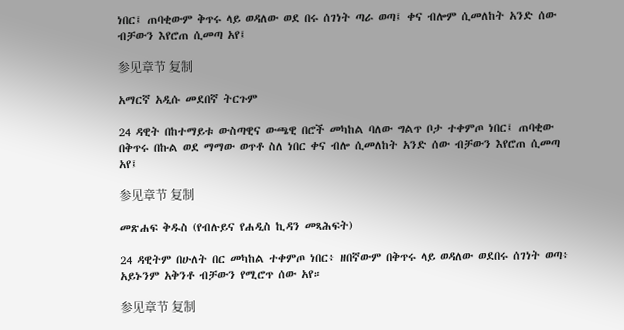ነበር፤ ጠባቂውም ቅጥሩ ላይ ወዳለው ወደ በሩ ሰገነት ጣራ ወጣ፤ ቀና ብሎም ሲመለከት አንድ ሰው ብቻውን እየሮጠ ሲመጣ አየ፤

参见章节 复制

አማርኛ አዲሱ መደበኛ ትርጉም

24 ዳዊት በከተማይቱ ውስጣዊና ውጫዊ በሮች መካከል ባለው ግልጥ ቦታ ተቀምጦ ነበር፤ ጠባቂው በቅጥሩ በኩል ወደ ማማው ወጥቶ ስለ ነበር ቀና ብሎ ሲመለከት አንድ ሰው ብቻውን እየሮጠ ሲመጣ አየ፤

参见章节 复制

መጽሐፍ ቅዱስ (የብሉይና የሐዲስ ኪዳን መጻሕፍት)

24 ዳዊትም በሁለት በር መካከል ተቀምጦ ነበር፥ ዘበኛውም በቅጥሩ ላይ ወዳለው ወደበሩ ሰገነት ወጣ፥ አይኑንም አቅንቶ ብቻውን የሚሮጥ ሰው አየ።

参见章节 复制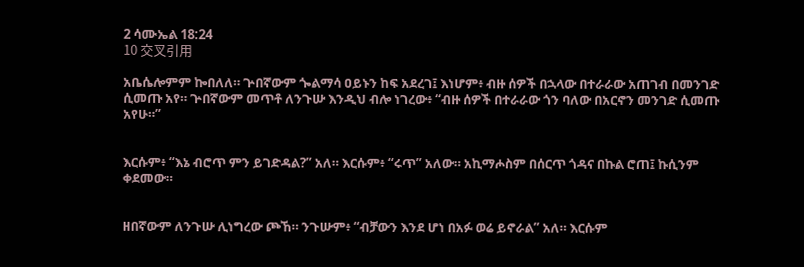2 ሳሙኤል 18:24
10 交叉引用

አቤሴሎምም ኰበለለ። ጕበኛውም ጐልማሳ ዐይኑን ከፍ አደረገ፤ እነሆም፥ ብዙ ሰዎች በኋላው በተራራው አጠገብ በመንገድ ሲመጡ አየ። ጕበኛውም መጥቶ ለንጉሡ እንዲህ ብሎ ነገረው፥ “ብዙ ሰዎች በተራራው ጎን ባለው በአርኖን መንገድ ሲመጡ አየሁ።”


እርሱም፥ “እኔ ብሮጥ ምን ይገድዳል?” አለ። እርሱም፥ “ሩጥ” አለው። አኪማሖስም በሰርጥ ጎዳና በኩል ሮጠ፤ ኩሲንም ቀደመው።


ዘበኛውም ለንጉሡ ሊነግረው ጮኸ። ንጉሡም፥ “ብቻውን እንደ ሆነ በአፉ ወሬ ይኖራል” አለ። እርሱም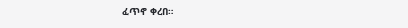ፈጥኖ ቀረበ።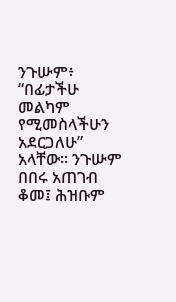ንጉሡም፥ “በፊታችሁ መልካም የሚመስላችሁን አደርጋለሁ” አላቸው። ንጉሡም በበሩ አጠገብ ቆመ፤ ሕዝቡም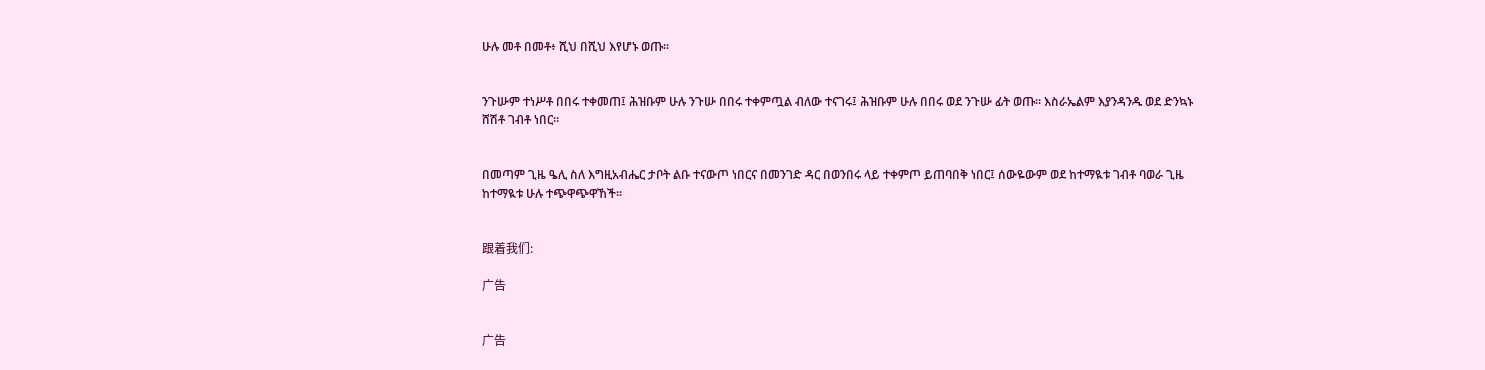ሁሉ መቶ በመቶ፥ ሺህ በሺህ እየሆኑ ወጡ።


ንጉሡም ተነሥቶ በበሩ ተቀመጠ፤ ሕዝቡም ሁሉ ንጉሡ በበሩ ተቀምጧል ብለው ተናገሩ፤ ሕዝቡም ሁሉ በበሩ ወደ ንጉሡ ፊት ወጡ። እስራኤልም እያንዳንዱ ወደ ድንኳኑ ሸሽቶ ገብቶ ነበር።


በመጣም ጊዜ ዔሊ ስለ እግዚአብሔር ታቦት ልቡ ተናውጦ ነበርና በመንገድ ዳር በወንበሩ ላይ ተቀምጦ ይጠባበቅ ነበር፤ ሰውዬውም ወደ ከተማዪቱ ገብቶ ባወራ ጊዜ ከተማዪቱ ሁሉ ተጭዋጭዋኸች።


跟着我们:

广告


广告